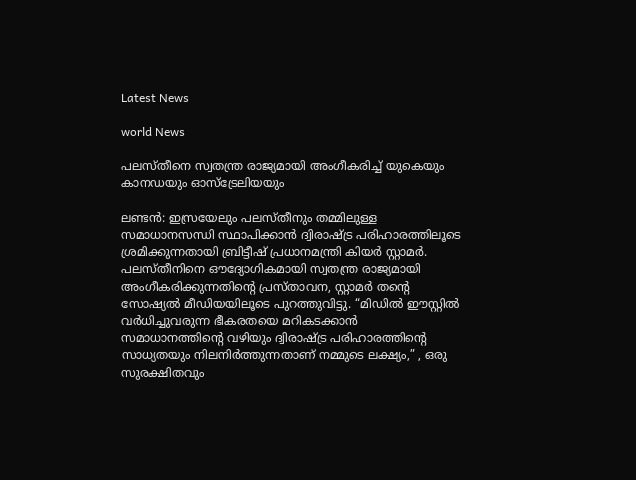Latest News

world News

പലസ്തീനെ സ്വതന്ത്ര രാജ്യമായി അംഗീകരിച്ച് യുകെയും കാനഡയും ഓസ്ട്രേലിയയും

ലണ്ടൻ: ഇസ്രയേലും പലസ്തീനും തമ്മിലുള്ള സമാധാനസന്ധി സ്ഥാപിക്കാൻ ദ്വിരാഷ്ട്ര പരിഹാരത്തിലൂടെ ശ്രമിക്കുന്നതായി ബ്രിട്ടീഷ് പ്രധാനമന്ത്രി കിയർ സ്റ്റാമർ. പലസ്തീനിനെ ഔദ്യോഗികമായി സ്വതന്ത്ര രാജ്യമായി അംഗീകരിക്കുന്നതിന്റെ പ്രസ്താവന, സ്റ്റാമർ തന്റെ സോഷ്യൽ മീഡിയയിലൂടെ പുറത്തുവിട്ടു. “മിഡിൽ ഈസ്റ്റിൽ വർധിച്ചുവരുന്ന ഭീകരതയെ മറികടക്കാൻ സമാധാനത്തിന്റെ വഴിയും ദ്വിരാഷ്ട്ര പരിഹാരത്തിന്റെ സാധ്യതയും നിലനിർത്തുന്നതാണ് നമ്മുടെ ലക്ഷ്യം,” , ഒരു സുരക്ഷിതവും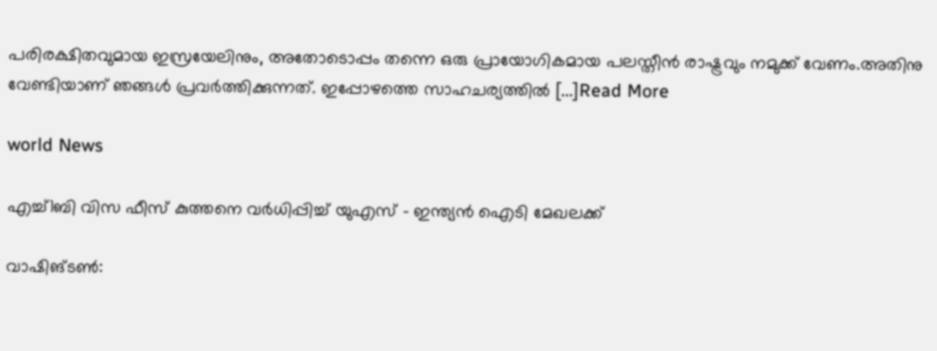പരിരക്ഷിതവുമായ ഇസ്രയേലിനും, അതോടൊപ്പം തന്നെ ഒരു പ്രായോഗികമായ പലസ്തീൻ രാഷ്ട്രവും നമുക്ക് വേണം.അതിനു വേണ്ടിയാണ് ഞങ്ങൾ പ്രവർത്തിക്കുന്നത്. ഇപ്പോഴത്തെ സാഹചര്യത്തിൽ […]Read More

world News

എച്ച്1ബി വിസ ഫീസ് കുത്തനെ വർധിപ്പിച്ച് യുഎസ് – ഇന്ത്യൻ ഐടി മേഖലക്ക്

വാഷിങ്ടൺ: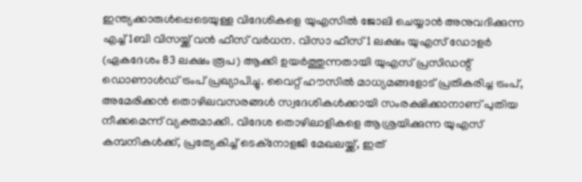ഇന്ത്യക്കാരുൾപ്പെടെയുള്ള വിദേശികളെ യുഎസിൽ ജോലി ചെയ്യാൻ അനുവദിക്കുന്ന എച്ച്1ബി വിസയ്ക്ക് വൻ ഫീസ് വർധന. വിസാ ഫീസ് 1 ലക്ഷം യുഎസ് ഡോളർ (ഏകദേശം 83 ലക്ഷം രൂപ) ആക്കി ഉയർത്തുന്നതായി യുഎസ് പ്രസിഡന്റ് ഡൊണാൾഡ് ട്രംപ് പ്രഖ്യാപിച്ചു. വൈറ്റ് ഹൗസിൽ മാധ്യമങ്ങളോട് പ്രതികരിച്ച ട്രംപ്, അമേരിക്കൻ തൊഴിലവസരങ്ങൾ സ്വദേശികൾക്കായി സംരക്ഷിക്കാനാണ് പുതിയ നീക്കമെന്ന് വ്യക്തമാക്കി. വിദേശ തൊഴിലാളികളെ ആശ്രയിക്കുന്ന യുഎസ് കമ്പനികൾക്ക്, പ്രത്യേകിച്ച് ടെക്‌നോളജി മേഖലയ്ക്ക്, ഇത്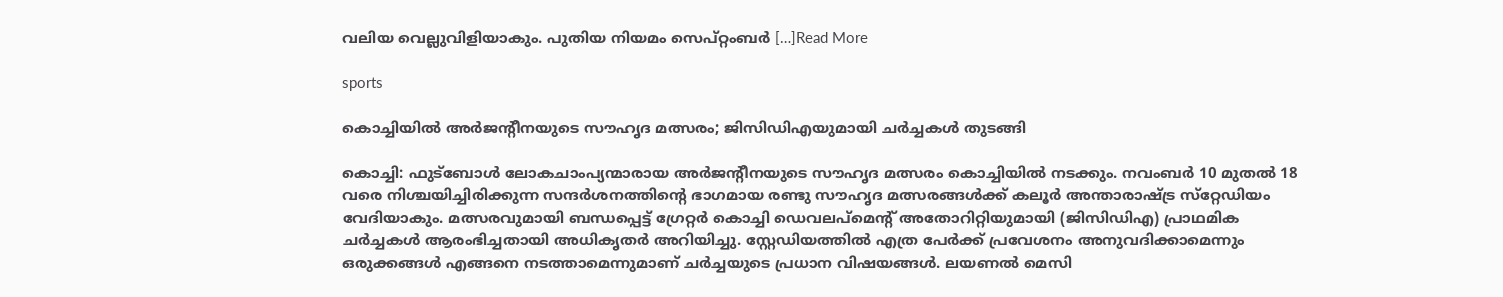വലിയ വെല്ലുവിളിയാകും. പുതിയ നിയമം സെപ്റ്റംബർ […]Read More

sports

കൊച്ചിയിൽ അർജന്റീനയുടെ സൗഹൃദ മത്സരം; ജിസിഡിഎയുമായി ചർച്ചകൾ തുടങ്ങി

കൊച്ചി: ഫുട്ബോൾ ലോകചാംപ്യന്മാരായ അർജന്റീനയുടെ സൗഹൃദ മത്സരം കൊച്ചിയിൽ നടക്കും. നവംബര്‍ 10 മുതല്‍ 18 വരെ നിശ്ചയിച്ചിരിക്കുന്ന സന്ദര്‍ശനത്തിന്റെ ഭാഗമായ രണ്ടു സൗഹൃദ മത്സരങ്ങള്‍ക്ക് കലൂര്‍ അന്താരാഷ്ട്ര സ്‌റ്റേഡിയം വേദിയാകും. മത്സരവുമായി ബന്ധപ്പെട്ട് ഗ്രേറ്റർ കൊച്ചി ഡെവലപ്മെന്റ് അതോറിറ്റിയുമായി (ജിസിഡിഎ) പ്രാഥമിക ചർച്ചകൾ ആരംഭിച്ചതായി അധികൃതർ അറിയിച്ചു. സ്റ്റേഡിയത്തിൽ എത്ര പേർക്ക് പ്രവേശനം അനുവദിക്കാമെന്നും ഒരുക്കങ്ങൾ എങ്ങനെ നടത്താമെന്നുമാണ് ചര്‍ച്ചയുടെ പ്രധാന വിഷയങ്ങൾ. ലയണൽ മെസി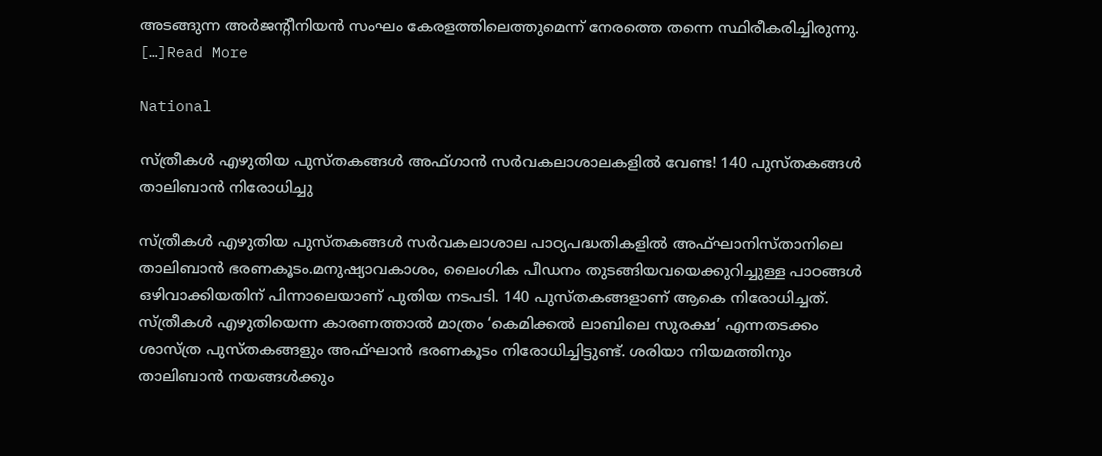അടങ്ങുന്ന അർജന്റീനിയൻ സംഘം കേരളത്തിലെത്തുമെന്ന് നേരത്തെ തന്നെ സ്ഥിരീകരിച്ചിരുന്നു. […]Read More

National

സ്ത്രീകൾ എഴുതിയ പുസ്തകങ്ങൾ അഫ്ഗാൻ സർവകലാശാലകളിൽ വേണ്ട! 140 പുസ്തകങ്ങൾ താലിബാൻ നിരോധിച്ചു

സ്ത്രീകൾ എഴുതിയ പുസ്തകങ്ങൾ സർവകലാശാല പാഠ്യപദ്ധതികളിൽ അഫ്ഘാനിസ്താനിലെ താലിബാൻ ഭരണകൂടം.മനുഷ്യാവകാശം, ലൈംഗിക പീഡനം തുടങ്ങിയവയെക്കുറിച്ചുള്ള പാഠങ്ങൾ ഒഴിവാക്കിയതിന് പിന്നാലെയാണ് പുതിയ നടപടി. 140 പുസ്തകങ്ങളാണ് ആകെ നിരോധിച്ചത്. സ്ത്രീകൾ എഴുതിയെന്ന കാരണത്താൽ മാത്രം ‘കെമിക്കൽ ലാബിലെ സുരക്ഷ’ എന്നതടക്കം ശാസ്ത്ര പുസ്തകങ്ങളും അഫ്ഘാൻ ഭരണകൂടം നിരോധിച്ചിട്ടുണ്ട്. ശരിയാ നിയമത്തിനും താലിബാൻ നയങ്ങൾക്കും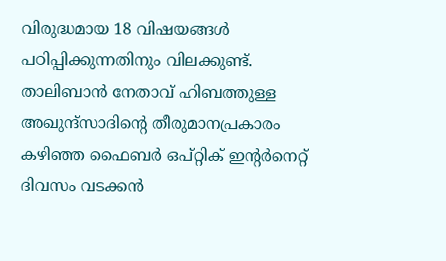വിരുദ്ധമായ 18 വിഷയങ്ങൾ പഠിപ്പിക്കുന്നതിനും വിലക്കുണ്ട്. താലിബാൻ നേതാവ് ഹിബത്തുള്ള അഖുന്ദ്‌സാദിന്റെ തീരുമാനപ്രകാരം കഴിഞ്ഞ ഫൈബര്‍ ഒപ്റ്റിക് ഇന്റര്‍നെറ്റ് ദിവസം വടക്കന്‍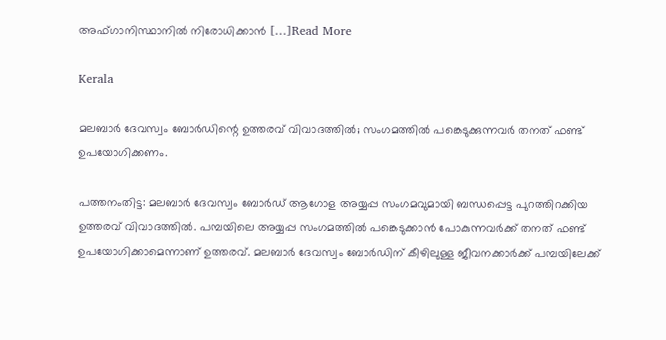അഫ്ഗാനിസ്ഥാനില്‍ നിരോധിക്കാന്‍ […]Read More

Kerala

മലബാർ ദേവസ്വം ബോർഡിന്റെ ഉത്തരവ് വിവാദത്തിൽ; സംഗമത്തിൽ പങ്കെടുക്കുന്നവർ തനത് ഫണ്ട് ഉപയോഗിക്കണം.

പത്തനംതിട്ട: മലബാർ ദേവസ്വം ബോർഡ് ആഗോള അയ്യപ്പ സംഗമവുമായി ബന്ധപ്പെട്ട പുറത്തിറക്കിയ ഉത്തരവ് വിവാദത്തിൽ. പമ്പയിലെ അയ്യപ്പ സംഗമത്തിൽ പങ്കെടുക്കാൻ പോകുന്നവർക്ക് തനത് ഫണ്ട് ഉപയോഗിക്കാമെന്നാണ് ഉത്തരവ്. മലബാർ ദേവസ്വം ബോർഡിന് കീഴിലുള്ള ജീവനക്കാർക്ക് പമ്പയിലേക്ക്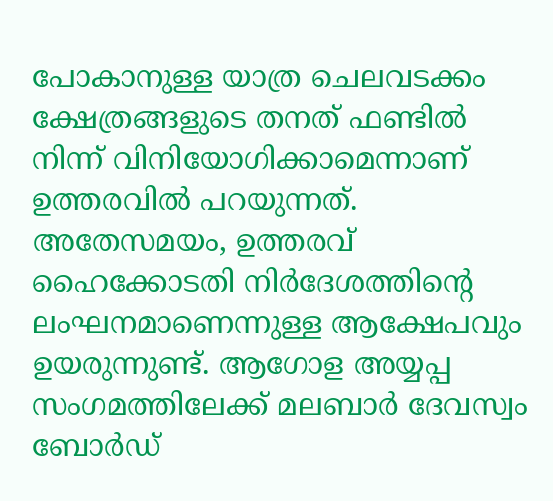പോകാനുള്ള യാത്ര ചെലവടക്കം ക്ഷേത്രങ്ങളുടെ തനത് ഫണ്ടിൽ നിന്ന് വിനിയോഗിക്കാമെന്നാണ് ഉത്തരവിൽ പറയുന്നത്. അതേസമയം, ഉത്തരവ് ഹൈക്കോടതി നിർദേശത്തിന്റെ ലംഘനമാണെന്നുള്ള ആക്ഷേപവും ഉയരുന്നുണ്ട്. ആഗോള അയ്യപ്പ സംഗമത്തിലേക്ക് മലബാർ ദേവസ്വം ബോർഡ്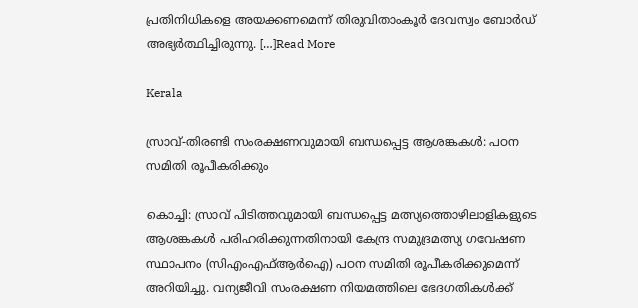പ്രതിനിധികളെ അയക്കണമെന്ന് തിരുവിതാംകൂർ ദേവസ്വം ബോർഡ് അഭ്യർത്ഥിച്ചിരുന്നു. […]Read More

Kerala

സ്രാവ്-തിരണ്ടി സംരക്ഷണവുമായി ബന്ധപ്പെട്ട ആശങ്കകൾ: പഠന സമിതി രൂപീകരിക്കും

കൊച്ചി: സ്രാവ് പിടിത്തവുമായി ബന്ധപ്പെട്ട മത്സ്യത്തൊഴിലാളികളുടെ ആശങ്കകൾ പരിഹരിക്കുന്നതിനായി കേന്ദ്ര സമുദ്രമത്സ്യ ഗവേഷണ സ്ഥാപനം (സിഎംഎഫ്ആർഐ) പഠന സമിതി രൂപീകരിക്കുമെന്ന് അറിയിച്ചു. വന്യജീവി സംരക്ഷണ നിയമത്തിലെ ഭേദഗതികൾക്ക്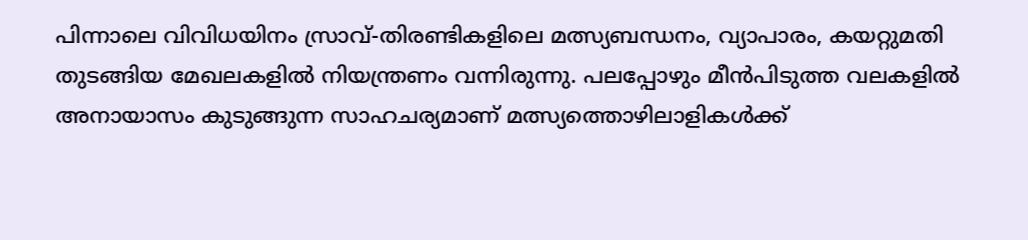പിന്നാലെ വിവിധയിനം സ്രാവ്-തിരണ്ടികളിലെ മത്സ്യബന്ധനം, വ്യാപാരം, കയറ്റുമതി തുടങ്ങിയ മേഖലകളിൽ നിയന്ത്രണം വന്നിരുന്നു. പലപ്പോഴും മീൻപിടുത്ത വലകളിൽ അനായാസം കുടുങ്ങുന്ന സാഹചര്യമാണ് മത്സ്യത്തൊഴിലാളികൾക്ക്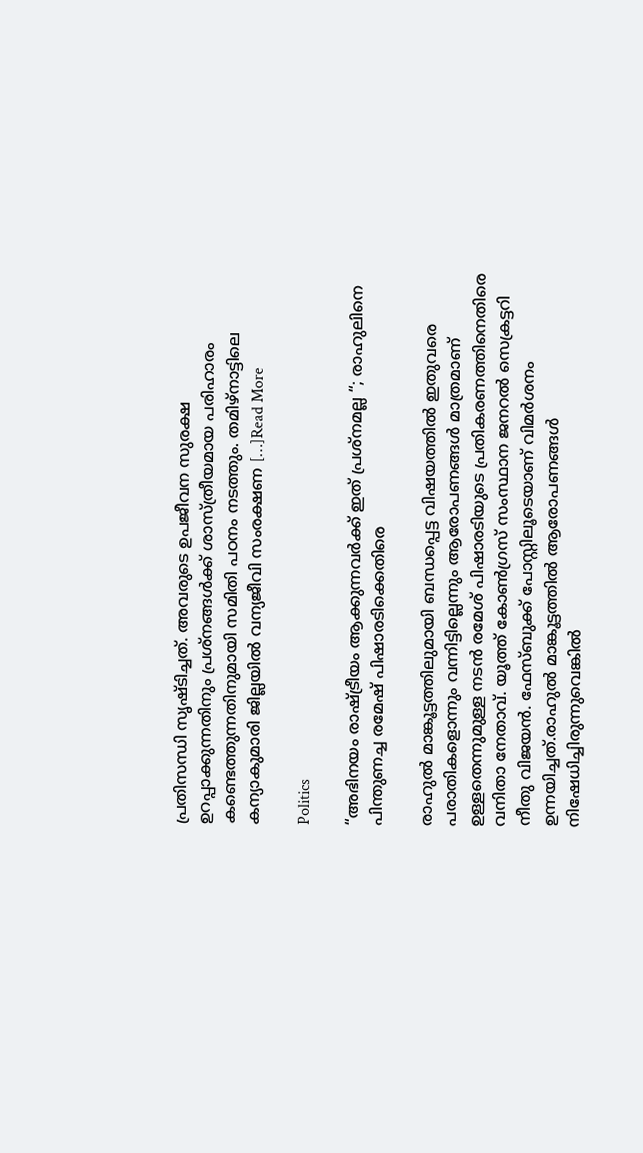പ്രതിസന്ധി സൃഷ്ടിച്ചത്. അവരുടെ ഉപജീവന സുരക്ഷ ഉറപ്പാക്കുന്നതിനും പ്രശ്നങ്ങൾക്ക് ശാസ്ത്രീയമായ പരിഹാരം കണ്ടെത്തുന്നതിനുമായി സമിതി പഠനം നടത്തും. തമിഴ്നാട്ടിലെ കന്യാകുമാരി ജില്ലയിൽ വന്യജീവി സംരക്ഷണ […]Read More

Politics

“അഭിനയം രാഷ്ട്രീയം ആക്കുന്നവർക്ക് ഇത് പ്രശ്നമല്ല “; രാഹുലിനെ പിന്തുണച്ച രമേഷ് പിഷാരടിക്കെതിരെ

രാഹുൽ മാങ്കൂട്ടത്തിലുമായി ബന്ധപ്പെട്ട വിഷയത്തിൽ ഇതുവരെ പരാതികളൊന്നും വന്നിട്ടില്ലെന്നും ആരോപണങ്ങള്‍ മാത്രമാണ് ഉള്ളതെന്നുമുള്ള നടന്‍ രമേശ് പിഷാരടിയുടെ പ്രതികരണത്തിനെതിരെ വനിതാ നേതാവ്. യൂത്ത് കോൺഗ്രസ് സംസ്ഥാന ജനറൽ സെക്രട്ടറി നീതു വിജയൻ. ഫേസ്ബുക്ക് പോസ്റ്റിലൂടെയാണ് വിമർശനം ഉന്നയിച്ചത്.രാഹുല്‍ മാങ്കൂട്ടത്തില്‍ ആരോപണങ്ങള്‍ നിഷേധിച്ചിരുന്നുവെങ്കില്‍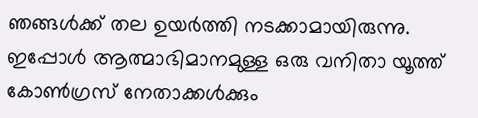ഞങ്ങള്‍ക്ക് തല ഉയര്‍ത്തി നടക്കാമായിരുന്നു. ഇപ്പോള്‍ ആത്മാഭിമാനമുള്ള ഒരു വനിതാ യൂത്ത് കോണ്‍ഗ്രസ് നേതാക്കള്‍ക്കും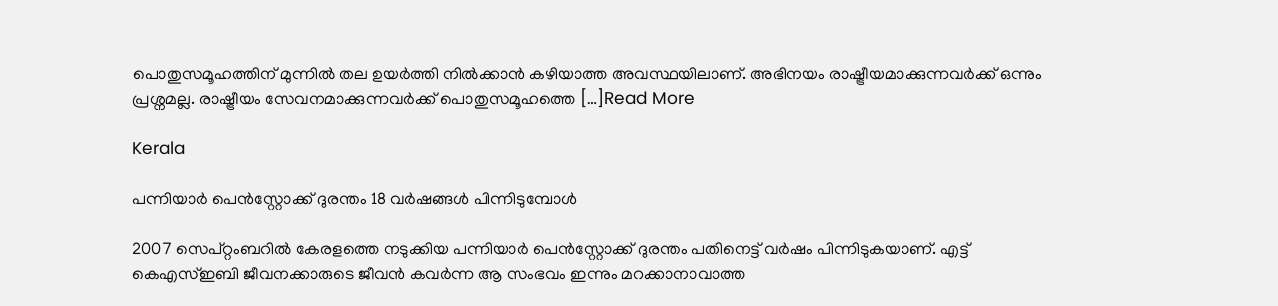പൊതുസമൂഹത്തിന് മുന്നില്‍ തല ഉയർത്തി നിൽക്കാൻ കഴിയാത്ത അവസ്ഥയിലാണ്. അഭിനയം രാഷ്ട്രീയമാക്കുന്നവർക്ക് ഒന്നും പ്രശ്നമല്ല. രാഷ്ട്രീയം സേവനമാക്കുന്നവർക്ക് പൊതുസമൂഹത്തെ […]Read More

Kerala

പന്നിയാർ പെൻസ്റ്റോക്ക് ദുരന്തം 18 വർഷങ്ങൾ പിന്നിടുമ്പോൾ

2007 സെപ്റ്റംബറിൽ കേരളത്തെ നടുക്കിയ പന്നിയാർ പെൻസ്റ്റോക്ക് ദുരന്തം പതിനെട്ട് വർഷം പിന്നിടുകയാണ്. എട്ട് കെഎസ്ഇബി ജീവനക്കാരുടെ ജീവൻ കവർന്ന ആ സംഭവം ഇന്നും മറക്കാനാവാത്ത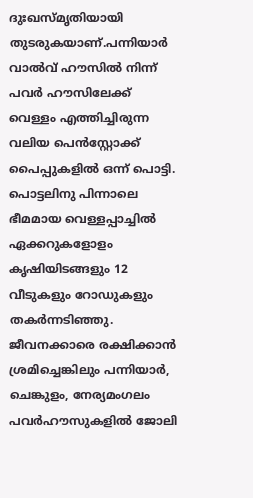ദുഃഖസ്മൃതിയായി തുടരുകയാണ്.പന്നിയാർ വാൽവ് ഹൗസിൽ നിന്ന് പവർ ഹൗസിലേക്ക് വെള്ളം എത്തിച്ചിരുന്ന വലിയ പെൻസ്റ്റോക്ക് പൈപ്പുകളിൽ ഒന്ന് പൊട്ടി. പൊട്ടലിനു പിന്നാലെ ഭീമമായ വെള്ളപ്പാച്ചിൽ ഏക്കറുകളോളം കൃഷിയിടങ്ങളും 12 വീടുകളും റോഡുകളും തകർന്നടിഞ്ഞു. ജീവനക്കാരെ രക്ഷിക്കാൻ ശ്രമിച്ചെങ്കിലും പന്നിയാർ, ചെങ്കുളം, നേര്യമംഗലം പവർഹൗസുകളിൽ ജോലി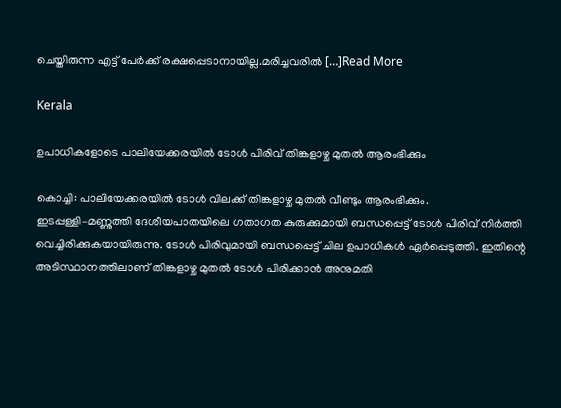ചെയ്തിരുന്ന എട്ട് പേർക്ക് രക്ഷപ്പെടാനായില്ല.മരിച്ചവരിൽ […]Read More

Kerala

ഉപാധികളോടെ പാലിയേക്കരയിൽ ടോൾ പിരിവ് തിങ്കളാഴ്ച മുതൽ ആരംഭിക്കും

കൊച്ചി: പാലിയേക്കരയിൽ ടോൾ വിലക്ക് തിങ്കളാഴ്ച മുതൽ വീണ്ടും ആരംഭിക്കും. ഇടപ്പള്ളി–മണ്ണുത്തി ദേശീയപാതയിലെ ഗതാഗത കുരുക്കുമായി ബന്ധപ്പെട്ട് ടോൾ പിരിവ് നിർത്തി വെച്ചിരിക്കുകയായിരുന്നു. ടോൾ പിരിവുമായി ബന്ധപ്പെട്ട് ചില ഉപാധികൾ ഏർപ്പെടുത്തി. ഇതിന്റെ അടിസ്ഥാനത്തിലാണ് തിങ്കളാഴ്ച മുതൽ ടോൾ പിരിക്കാൻ അനുമതി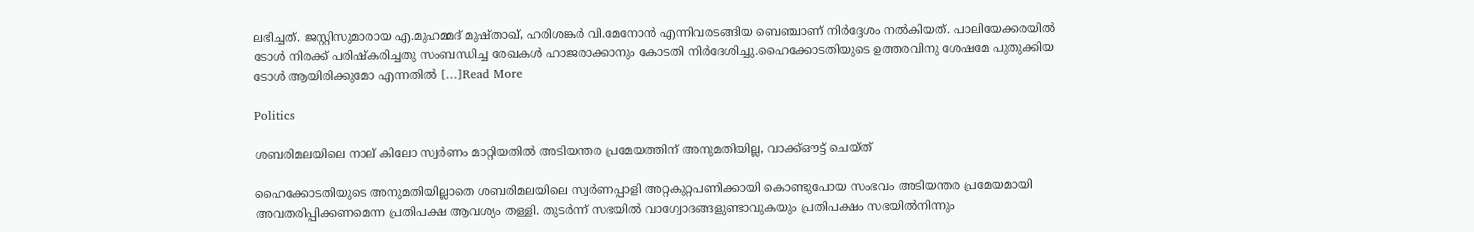ലഭിച്ചത്. ജസ്റ്റിസുമാരായ എ.മുഹമ്മദ് മുഷ്താഖ്, ഹരിശങ്കർ വി.മേനോൻ എന്നിവരടങ്ങിയ ബെഞ്ചാണ് നിർദ്ദേശം നൽകിയത്. പാലിയേക്കരയിൽ ടോൾ നിരക്ക് പരിഷ്കരിച്ചതു സംബന്ധിച്ച രേഖകൾ ഹാജരാക്കാനും കോടതി നിർദേശിച്ചു.ഹൈക്കോടതിയുടെ ഉത്തരവിനു ശേഷമേ പുതുക്കിയ ടോൾ ആയിരിക്കുമോ എന്നതിൽ […]Read More

Politics

ശബരിമലയിലെ നാല് കിലോ സ്വർണം മാറ്റിയതിൽ അടിയന്തര പ്രമേയത്തിന് അനുമതിയില്ല, വാക്ക്ഔട്ട് ചെയ്ത്

ഹൈക്കോടതിയുടെ അനുമതിയില്ലാതെ ശബരിമലയിലെ സ്വർണപ്പാളി അറ്റകുറ്റപണിക്കായി കൊണ്ടുപോയ സംഭവം അടിയന്തര പ്രമേയമായി അവതരിപ്പിക്കണമെന്ന പ്രതിപക്ഷ ആവശ്യം തള്ളി. തുടർന്ന് സഭയിൽ വാഗ്വോദങ്ങളുണ്ടാവുകയും പ്രതിപക്ഷം സഭയിൽനിന്നും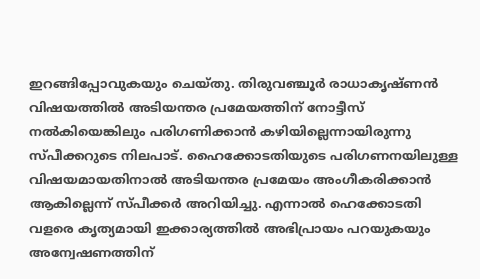ഇറങ്ങിപ്പോവുകയും ചെയ്തു. തിരുവഞ്ചൂർ രാധാകൃഷ്ണൻ വിഷയത്തിൽ അടിയന്തര പ്രമേയത്തിന് നോട്ടീസ് നൽകിയെങ്കിലും പരിഗണിക്കാൻ കഴിയില്ലെന്നായിരുന്നു സ്പീക്കറുടെ നിലപാട്. ഹൈക്കോടതിയുടെ പരിഗണനയിലുള്ള വിഷയമായതിനാൽ അടിയന്തര പ്രമേയം അംഗീകരിക്കാൻ ആകില്ലെന്ന് സ്പീക്കർ അറിയിച്ചു. എന്നാൽ ഹെക്കോടതി വളരെ കൃത്യമായി ഇക്കാര്യത്തിൽ അഭിപ്രായം പറയുകയും അന്വേഷണത്തിന്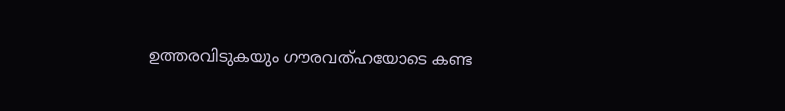ഉത്തരവിടുകയും ഗൗരവത്ഹയോടെ കണ്ട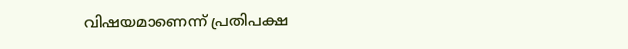വിഷയമാണെന്ന് പ്രതിപക്ഷ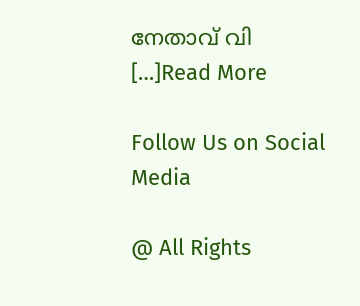നേതാവ് വി […]Read More

Follow Us on Social Media

@ All Rights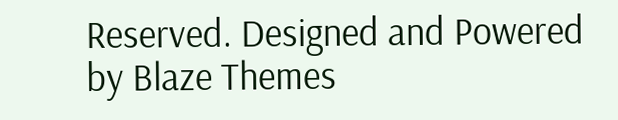Reserved. Designed and Powered by Blaze Themes